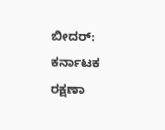ಬೀದರ್: ಕರ್ನಾಟಕ ರಕ್ಷಣಾ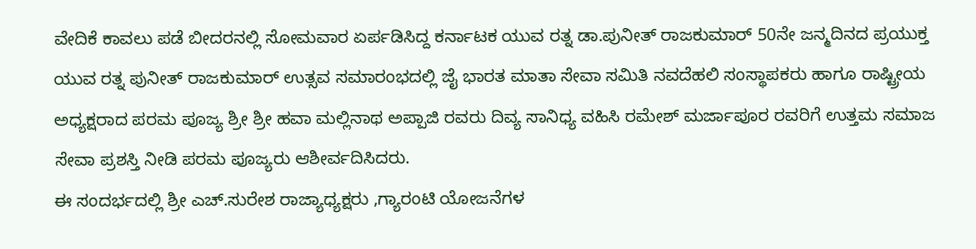ವೇದಿಕೆ ಕಾವಲು ಪಡೆ ಬೀದರನಲ್ಲಿ ಸೋಮವಾರ ಏರ್ಪಡಿಸಿದ್ದ ಕರ್ನಾಟಕ ಯುವ ರತ್ನ ಡಾ.ಪುನೀತ್ ರಾಜಕುಮಾರ್ 50ನೇ ಜನ್ಮದಿನದ ಪ್ರಯುಕ್ತ ಯುವ ರತ್ನ ಪುನೀತ್ ರಾಜಕುಮಾರ್ ಉತ್ಸವ ಸಮಾರಂಭದಲ್ಲಿ ಜೈ ಭಾರತ ಮಾತಾ ಸೇವಾ ಸಮಿತಿ ನವದೆಹಲಿ ಸಂಸ್ಥಾಪಕರು ಹಾಗೂ ರಾಷ್ಟ್ರೀಯ ಅಧ್ಯಕ್ಷರಾದ ಪರಮ ಪೂಜ್ಯ ಶ್ರೀ ಶ್ರೀ ಹವಾ ಮಲ್ಲಿನಾಥ ಅಪ್ಪಾಜಿ ರವರು ದಿವ್ಯ ಸಾನಿಧ್ಯ ವಹಿಸಿ ರಮೇಶ್ ಮರ್ಜಾಪೂರ ರವರಿಗೆ ಉತ್ತಮ ಸಮಾಜ ಸೇವಾ ಪ್ರಶಸ್ತಿ ನೀಡಿ ಪರಮ ಪೂಜ್ಯರು ಆಶೀರ್ವದಿಸಿದರು.
ಈ ಸಂದರ್ಭದಲ್ಲಿ ಶ್ರೀ ಎಚ್.ಸುರೇಶ ರಾಜ್ಯಾಧ್ಯಕ್ಷರು ,ಗ್ಯಾರಂಟಿ ಯೋಜನೆಗಳ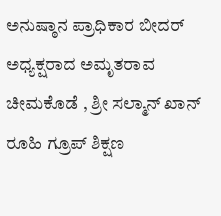ಅನುಷ್ಠಾನ ಪ್ರಾಧಿಕಾರ ಬೀದರ್ ಅಧ್ಯಕ್ಷರಾದ ಅಮೃತರಾವ ಚೀಮಕೊಡೆ , ಶ್ರೀ ಸಲ್ಮಾನ್ ಖಾನ್ ರೂಹಿ ಗ್ರೂಪ್ ಶಿಕ್ಷಣ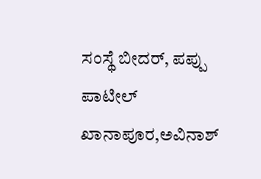ಸಂಸ್ಥೆ ಬೀದರ್, ಪಪ್ಪು ಪಾಟೀಲ್ ಖಾನಾಪೂರ,ಅವಿನಾಶ್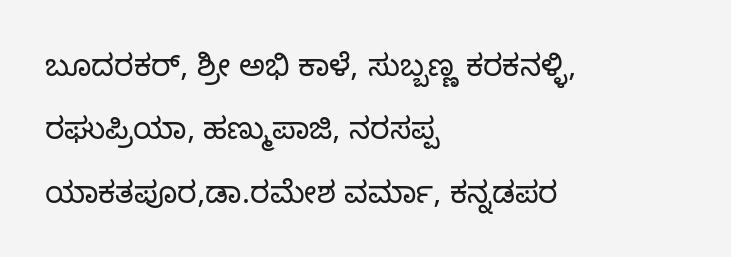ಬೂದರಕರ್, ಶ್ರೀ ಅಭಿ ಕಾಳೆ, ಸುಬ್ಬಣ್ಣ ಕರಕನಳ್ಳಿ, ರಘುಪ್ರಿಯಾ, ಹಣ್ಮುಪಾಜಿ, ನರಸಪ್ಪ ಯಾಕತಪೂರ,ಡಾ.ರಮೇಶ ವರ್ಮಾ, ಕನ್ನಡಪರ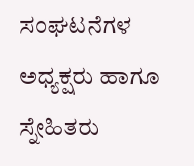ಸಂಘಟನೆಗಳ ಅಧ್ಯಕ್ಷರು ಹಾಗೂ ಸ್ನೇಹಿತರು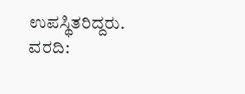ಉಪಸ್ಥಿತರಿದ್ದರು.
ವರದಿ: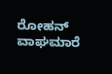ರೋಹನ್ ವಾಘಮಾರೆ